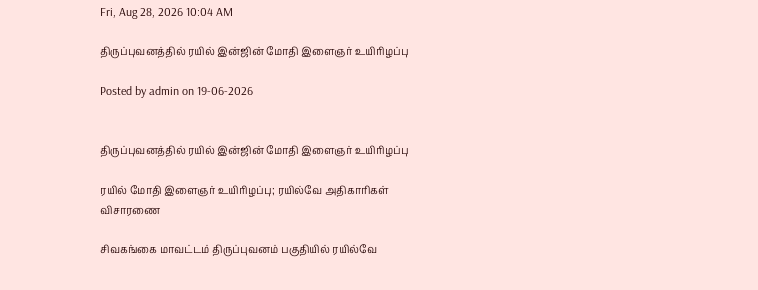Fri, Aug 28, 2026 10:04 AM

திருப்புவனத்தில் ரயில் இன்ஜின் மோதி இளைஞர் உயிரிழப்பு

Posted by admin on 19-06-2026


திருப்புவனத்தில் ரயில் இன்ஜின் மோதி இளைஞர் உயிரிழப்பு

ரயில் மோதி இளைஞர் உயிரிழப்பு; ரயில்வே அதிகாரிகள் விசாரணை

சிவகங்கை மாவட்டம் திருப்புவனம் பகுதியில் ரயில்வே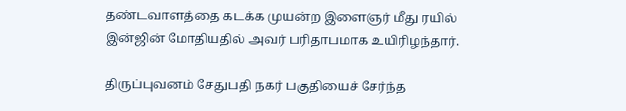தண்டவாளத்தை கடக்க முயன்ற இளைஞர் மீது ரயில் இன்ஜின் மோதியதில் அவர் பரிதாபமாக உயிரிழந்தார்.

திருப்புவனம் சேதுபதி நகர் பகுதியைச் சேர்ந்த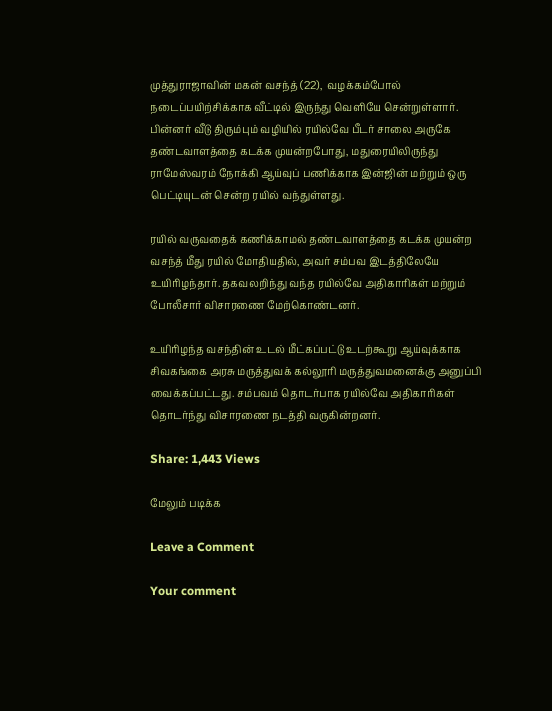முத்துராஜாவின் மகன் வசந்த் (22),  வழக்கம்போல் நடைப்பயிற்சிக்காக வீட்டில் இருந்து வெளியே சென்றுள்ளார். பின்னர் வீடு திரும்பும் வழியில் ரயில்வே பீடர் சாலை அருகே தண்டவாளத்தை கடக்க முயன்றபோது, மதுரையிலிருந்து ராமேஸ்வரம் நோக்கி ஆய்வுப் பணிக்காக இன்ஜின் மற்றும் ஒரு பெட்டியுடன் சென்ற ரயில் வந்துள்ளது.

ரயில் வருவதைக் கணிக்காமல் தண்டவாளத்தை கடக்க முயன்ற வசந்த் மீது ரயில் மோதியதில், அவர் சம்பவ இடத்திலேயே உயிரிழந்தார். தகவலறிந்து வந்த ரயில்வே அதிகாரிகள் மற்றும் போலீசார் விசாரணை மேற்கொண்டனர்.

உயிரிழந்த வசந்தின் உடல் மீட்கப்பட்டு உடற்கூறு ஆய்வுக்காக சிவகங்கை அரசு மருத்துவக் கல்லூரி மருத்துவமனைக்கு அனுப்பி வைக்கப்பட்டது. சம்பவம் தொடர்பாக ரயில்வே அதிகாரிகள் தொடர்ந்து விசாரணை நடத்தி வருகின்றனர்.

Share: 1,443 Views

மேலும் படிக்க

Leave a Comment

Your comment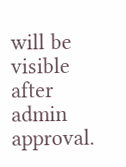will be visible after admin approval.